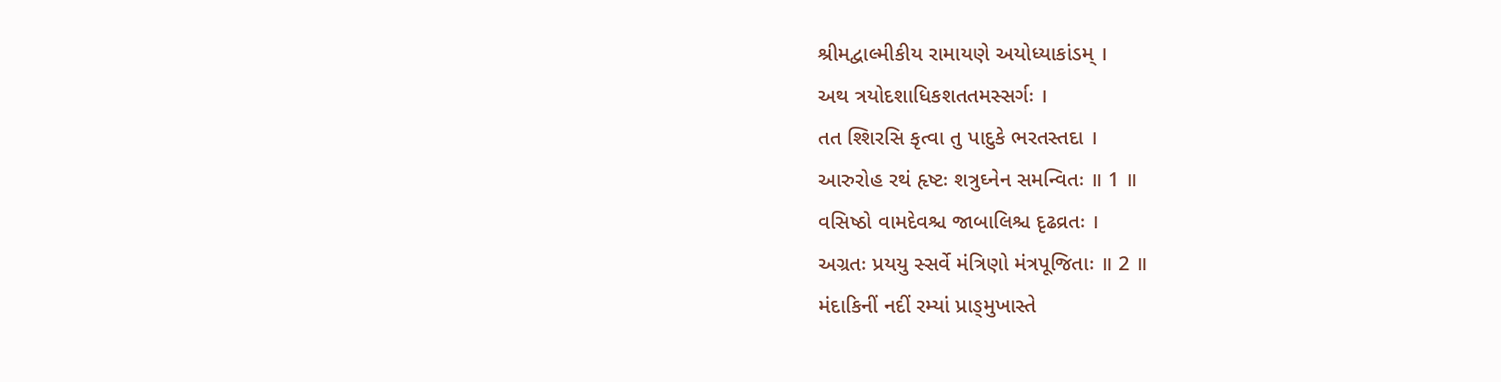શ્રીમદ્વાલ્મીકીય રામાયણે અયોધ્યાકાંડમ્ ।
અથ ત્રયોદશાધિકશતતમસ્સર્ગઃ ।
તત શ્શિરસિ કૃત્વા તુ પાદુકે ભરતસ્તદા ।
આરુરોહ રથં હૃષ્ટઃ શત્રુઘ્નેન સમન્વિતઃ ॥ 1 ॥
વસિષ્ઠો વામદેવશ્ચ જાબાલિશ્ચ દૃઢવ્રતઃ ।
અગ્રતઃ પ્રયયુ સ્સર્વે મંત્રિણો મંત્રપૂજિતાઃ ॥ 2 ॥
મંદાકિનીં નદીં રમ્યાં પ્રાઙ્મુખાસ્તે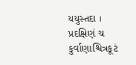યયુસ્તદા ।
પ્રદક્ષિણં ચ કુર્વાણાશ્ચિત્રકૂટં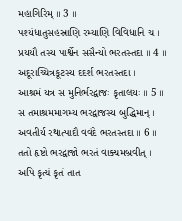મહાગિરિમ્ ॥ 3 ॥
પશ્યંધાતુસહસ્રાણિ રમ્યાણિ વિવિધાનિ ચ ।
પ્રયયૌ તસ્ય પાર્શ્વેન સસૈન્યો ભરતસ્તદા ॥ 4 ॥
અદૂરાચ્ચિત્રકૂટસ્ય દદર્શ ભરતસ્તદા ।
આશ્રમં યત્ર સ મુનિર્ભરદ્વાજઃ કૃતાલયઃ ॥ 5 ॥
સ તમાશ્રમમાગમ્ય ભરદ્વાજસ્ય બુદ્ધિમાન્ ।
અવતીર્ય રથાત્પાદૌ વવંદે ભરતસ્તદા ॥ 6 ॥
તતો હૃષ્ટો ભરદ્વાજો ભરતં વાક્યમબ્રવીત્ ।
અપિ કૃત્યં કૃતં તાત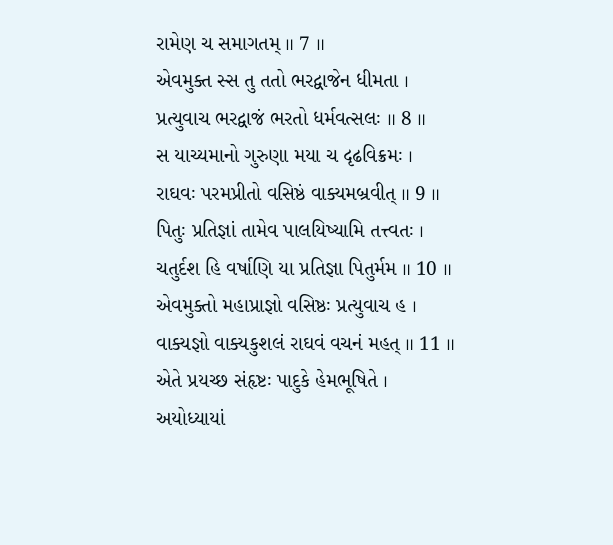રામેણ ચ સમાગતમ્ ॥ 7 ॥
એવમુક્ત સ્સ તુ તતો ભરદ્વાજેન ધીમતા ।
પ્રત્યુવાચ ભરદ્વાજં ભરતો ધર્મવત્સલઃ ॥ 8 ॥
સ યાચ્યમાનો ગુરુણા મયા ચ દૃઢવિક્રમઃ ।
રાઘવઃ પરમપ્રીતો વસિષ્ઠં વાક્યમબ્રવીત્ ॥ 9 ॥
પિતુઃ પ્રતિજ્ઞાં તામેવ પાલયિષ્યામિ તત્ત્વતઃ ।
ચતુર્દશ હિ વર્ષાણિ યા પ્રતિજ્ઞા પિતુર્મમ ॥ 10 ॥
એવમુક્તો મહાપ્રાજ્ઞો વસિષ્ઠઃ પ્રત્યુવાચ હ ।
વાક્યજ્ઞો વાક્યકુશલં રાઘવં વચનં મહત્ ॥ 11 ॥
એતે પ્રયચ્છ સંહૃષ્ટઃ પાદુકે હેમભૂષિતે ।
અયોધ્યાયાં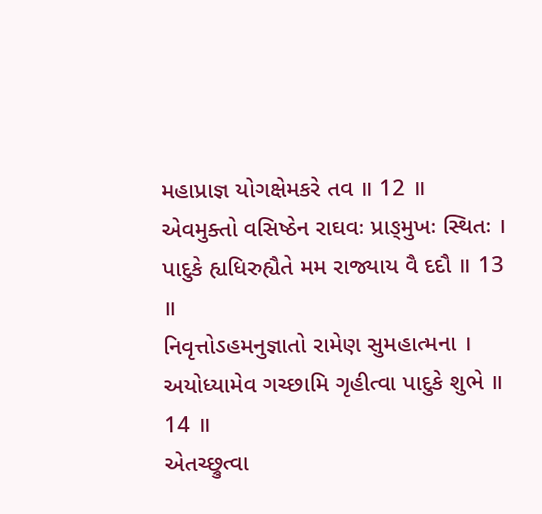મહાપ્રાજ્ઞ યોગક્ષેમકરે તવ ॥ 12 ॥
એવમુક્તો વસિષ્ઠેન રાઘવઃ પ્રાઙ્મુખઃ સ્થિતઃ ।
પાદુકે હ્યધિરુહ્યૈતે મમ રાજ્યાય વૈ દદૌ ॥ 13 ॥
નિવૃત્તોઽહમનુજ્ઞાતો રામેણ સુમહાત્મના ।
અયોધ્યામેવ ગચ્છામિ ગૃહીત્વા પાદુકે શુભે ॥ 14 ॥
એતચ્છ્રુત્વા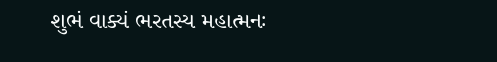શુભં વાક્યં ભરતસ્ય મહાત્મનઃ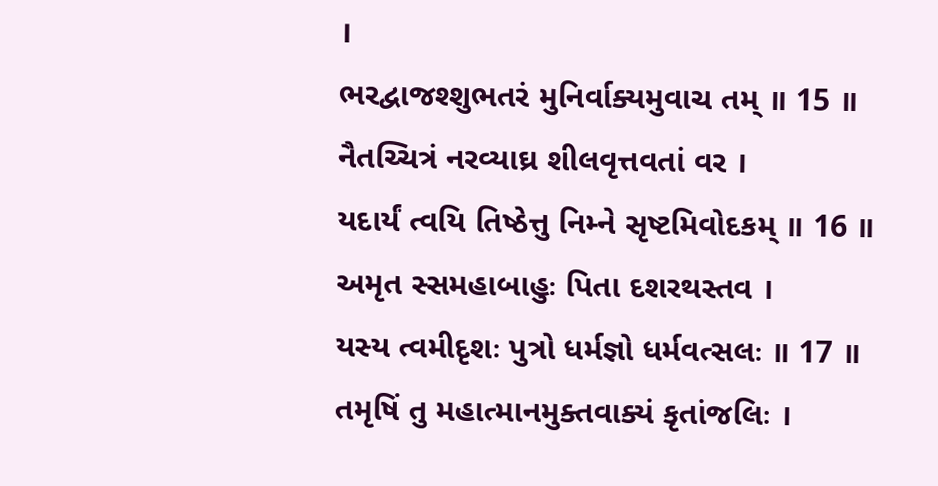।
ભરદ્વાજશ્શુભતરં મુનિર્વાક્યમુવાચ તમ્ ॥ 15 ॥
નૈતચ્ચિત્રં નરવ્યાઘ્ર શીલવૃત્તવતાં વર ।
યદાર્યં ત્વયિ તિષ્ઠેત્તુ નિમ્ને સૃષ્ટમિવોદકમ્ ॥ 16 ॥
અમૃત સ્સમહાબાહુઃ પિતા દશરથસ્તવ ।
યસ્ય ત્વમીદૃશઃ પુત્રો ધર્મજ્ઞો ધર્મવત્સલઃ ॥ 17 ॥
તમૃષિં તુ મહાત્માનમુક્તવાક્યં કૃતાંજલિઃ ।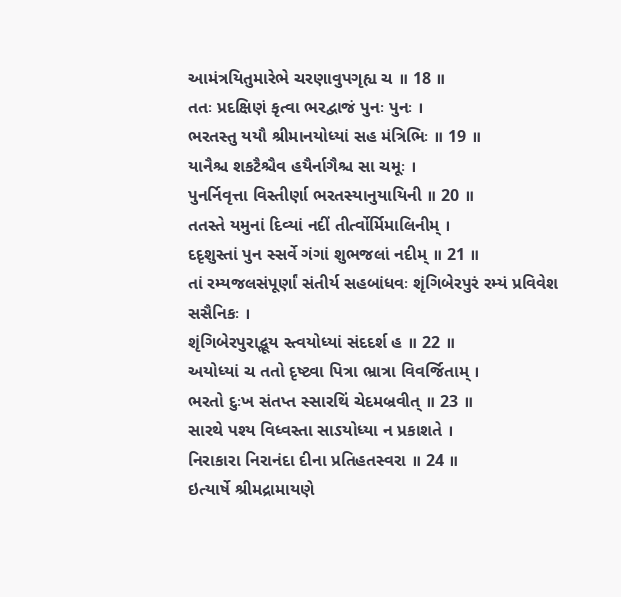આમંત્રયિતુમારેભે ચરણાવુપગૃહ્ય ચ ॥ 18 ॥
તતઃ પ્રદક્ષિણં કૃત્વા ભરદ્વાજં પુનઃ પુનઃ ।
ભરતસ્તુ યયૌ શ્રીમાનયોધ્યાં સહ મંત્રિભિઃ ॥ 19 ॥
યાનૈશ્ચ શકટૈશ્ચૈવ હયૈર્નાગૈશ્ચ સા ચમૂઃ ।
પુનર્નિવૃત્તા વિસ્તીર્ણા ભરતસ્યાનુયાયિની ॥ 20 ॥
તતસ્તે યમુનાં દિવ્યાં નદીં તીર્ત્વોર્મિમાલિનીમ્ ।
દદૃશુસ્તાં પુન સ્સર્વે ગંગાં શુભજલાં નદીમ્ ॥ 21 ॥
તાં રમ્યજલસંપૂર્ણાં સંતીર્ય સહબાંધવઃ શૃંગિબેરપુરં રમ્યં પ્રવિવેશ સસૈનિકઃ ।
શૃંગિબેરપુરાદ્ભૂય સ્ત્વયોધ્યાં સંદદર્શ હ ॥ 22 ॥
અયોધ્યાં ચ તતો દૃષ્ટ્વા પિત્રા ભ્રાત્રા વિવર્જિતામ્ ।
ભરતો દુઃખ સંતપ્ત સ્સારથિં ચેદમબ્રવીત્ ॥ 23 ॥
સારથે પશ્ય વિધ્વસ્તા સાઽયોધ્યા ન પ્રકાશતે ।
નિરાકારા નિરાનંદા દીના પ્રતિહતસ્વરા ॥ 24 ॥
ઇત્યાર્ષે શ્રીમદ્રામાયણે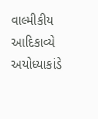વાલ્મીકીય આદિકાવ્યે અયોધ્યાકાંડે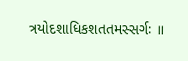ત્રયોદશાધિકશતતમસ્સર્ગઃ ॥